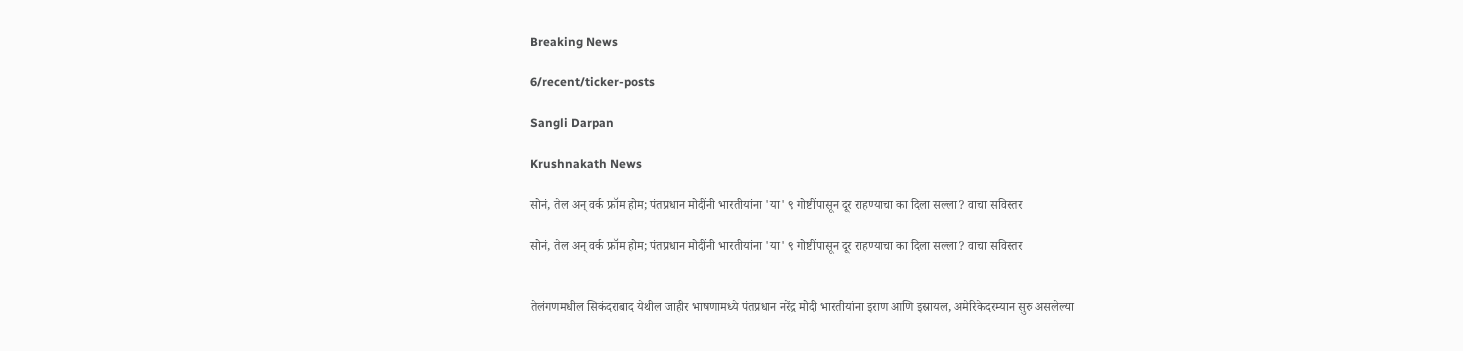Breaking News

6/recent/ticker-posts

Sangli Darpan

Krushnakath News

सोनं, तेल अन् वर्क फ्रॉम होम; पंतप्रधान मोदींनी भारतीयांना 'या' ९ गोष्टींपासून दूर राहण्याचा का दिला सल्ला? वाचा सविस्तर

सोनं, तेल अन् वर्क फ्रॉम होम; पंतप्रधान मोदींनी भारतीयांना 'या' ९ गोष्टींपासून दूर राहण्याचा का दिला सल्ला? वाचा सविस्तर


तेलंगणमधील सिकंदराबाद येथील जाहीर भाषणामध्ये पंतप्रधान नरेंद्र मोदी भारतीयांना इराण आणि इस्रायल, अमेरिकेदरम्यान सुरु असलेल्या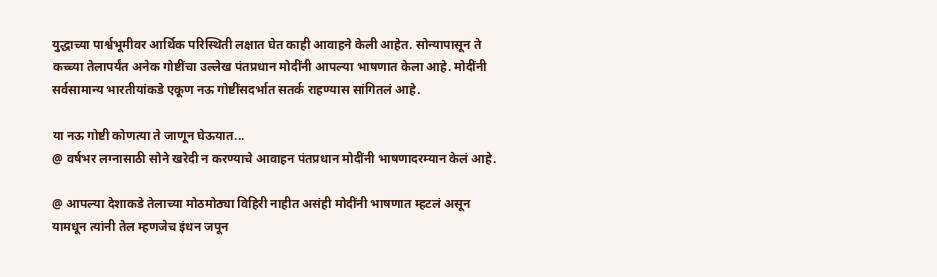युद्धाच्या पार्श्वभूमीवर आर्थिक परिस्थिती लक्षात घेत काही आवाहने केली आहेत. सोन्यापासून ते कच्च्या तेलापर्यंत अनेक गोष्टींचा उल्लेख पंतप्रधान मोदींनी आपल्या भाषणात केला आहे. मोदींनी सर्वसामान्य भारतीयांकडे एकूण नऊ गोष्टींसदर्भात सतर्क राहण्यास सांगितलं आहे.

या नऊ गोष्टी कोणत्या ते जाणून घेऊयात...
@ वर्षभर लग्नासाठी सोने खरेदी न करण्याचे आवाहन पंतप्रधान मोदींनी भाषणादरम्यान केलं आहे.

@ आपल्या देशाकडे तेलाच्या मोठमोठ्या विहिरी नाहीत असंही मोदींनी भाषणात म्हटलं असून यामधून त्यांनी तेल म्हणजेच इंधन जपून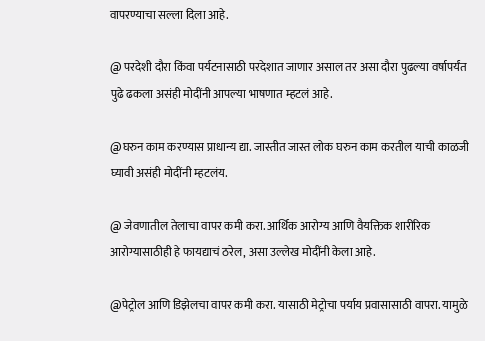वापरण्याचा सल्ला दिला आहे.

@ परदेशी दौरा किंवा पर्यटनासाठी परदेशात जाणार असाल तर असा दौरा पुढल्या वर्षापर्यंत पुढे ढकला असंही मोदींनी आपल्या भाषणात म्हटलं आहे.

@घरुन काम करण्यास प्राधान्य द्या. जास्तीत जास्त लोक घरुन काम करतील याची काळजी घ्यावी असंही मोदींनी म्हटलंय.

@ जेवणातील तेलाचा वापर कमी करा. आर्थिक आरोग्य आणि वैयक्तिक शारीरिक आरोग्यासाठीही हे फायद्याचं ठरेल, असा उल्लेख मोदींनी केला आहे.

@पेट्रोल आणि डिझेलचा वापर कमी करा. यासाठी मेट्रोचा पर्याय प्रवासासाठी वापरा. यामुळे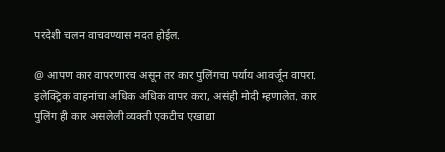परदेशी चलन वाचवण्यास मदत होईल.

@ आपण कार वापरणारच असून तर कार पुलिंगचा पर्याय आवर्जून वापरा. इलेक्ट्रिक वाहनांचा अधिक अधिक वापर करा, असंही मोदी म्हणालेत. कार पुलिंग ही कार असलेली व्यक्ती एकटीच एखाद्या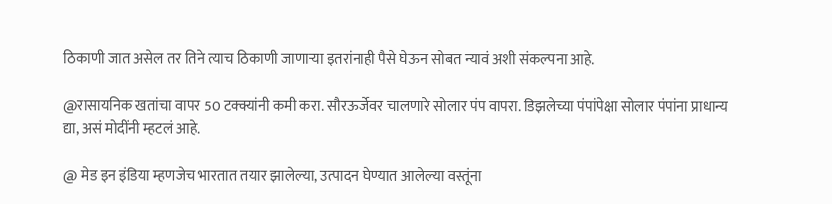ठिकाणी जात असेल तर तिने त्याच ठिकाणी जाणाऱ्या इतरांनाही पैसे घेऊन सोबत न्यावं अशी संकल्पना आहे.

@रासायनिक खतांचा वापर 50 टक्क्यांनी कमी करा. सौरऊर्जेवर चालणारे सोलार पंप वापरा. डिझलेच्या पंपांपेक्षा सोलार पंपांना प्राधान्य द्या, असं मोदींनी म्हटलं आहे.

@ मेड इन इंडिया म्हणजेच भारतात तयार झालेल्या, उत्पादन घेण्यात आलेल्या वस्तूंना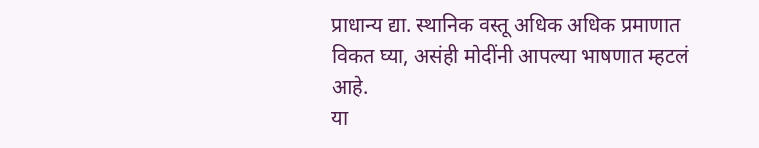प्राधान्य द्या. स्थानिक वस्तू अधिक अधिक प्रमाणात विकत घ्या, असंही मोदींनी आपल्या भाषणात म्हटलं आहे.
या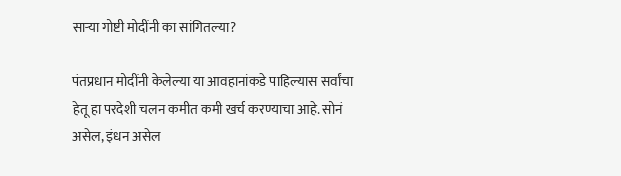साऱ्या गोष्टी मोदींनी का सांगितल्या?

पंतप्रधान मोदींनी केलेल्या या आवहानांकडे पाहिल्यास सर्वांचा हेतू हा परदेशी चलन कमीत कमी खर्च करण्याचा आहे. सोनं असेल, इंधन असेल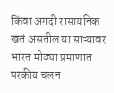किंवा अगदी रासायनिक खतं असतील या साऱ्यावर भारत मोठ्या प्रमाणात परकीय चलन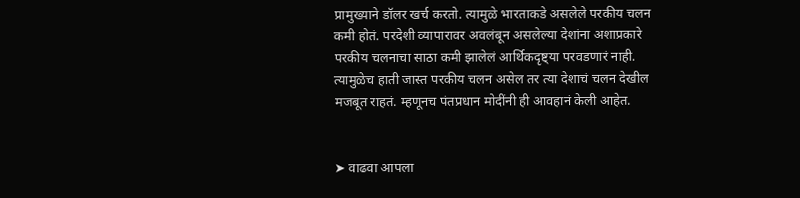प्रामुख्याने डॉलर खर्च करतो. त्यामुळे भारताकडे असलेले परकीय चलन कमी होतं. परदेशी व्यापारावर अवलंबून असलेल्या देशांना अशाप्रकारे परकीय चलनाचा साठा कमी झालेलं आर्थिकदृष्ट्या परवडणारं नाही. त्यामुळेच हाती जास्त परकीय चलन असेल तर त्या देशाचं चलन देखील मजबूत राहतं. म्हणूनच पंतप्रधान मोदींनी ही आवहानं केली आहेत.


➤ वाढवा आपला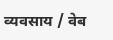व्यवसाय / वेब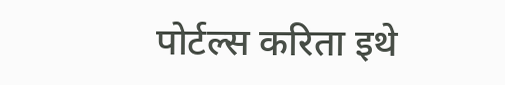पोर्टल्स करिता इथे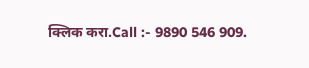क्लिक करा.Call :- 9890 546 909.